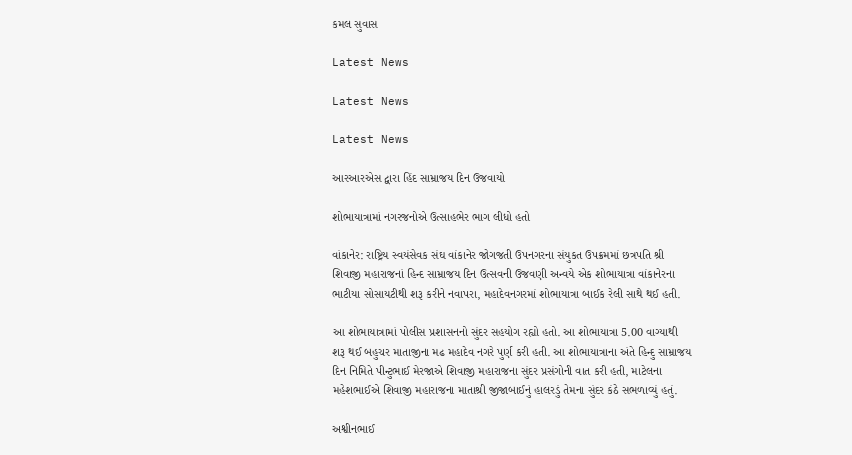કમલ સુવાસ

Latest News

Latest News

Latest News

આરઆરએસ દ્વારા હિંદ સામ્રાજય દિન ઉજવાયો

શોભાયાત્રામાં નગરજનોએ ઉત્સાહભેર ભાગ લીધો હતો

વાંકાનેર: રાષ્ટ્રિય સ્વયંસેવક સંઘ વાંકાનેર જોગજતી ઉપનગરના સંયુકત ઉપક્રમમાં છત્રપતિ શ્રી શિવાજી મહારાજનાં હિન્દ સામ્રાજય દિન ઉત્સવની ઉજવણી અન્વયે એક શોભાયાત્રા વાંકાનેરના ભાટીયા સોસાયટીથી શરૂ કરીને નવાપરા, મહાદેવનગરમાં શોભાયાત્રા બાઈક રેલી સાથે થઈ હતી.

આ શોભાયાત્રામાં પોલીસ પ્રશાસનનો સુંદર સહયોગ રહ્યો હતો. આ શોભાયાત્રા 5.00 વાગ્યાથી શરૂ થઈ બહુચર માતાજીના મઢ મહાદેવ નગરે પુર્ણ કરી હતી. આ શોભાયાત્રાના અંતે હિન્દુ સામ્રાજય દિન નિમિતે પીન્ટુભાઈ મેરજાએ શિવાજી મહારાજના સુંદર પ્રસંગોની વાત કરી હતી, માટેલના મહેશભાઈએ શિવાજી મહારાજના માતાશ્રી જીજાબાઈનું હાલરડું તેમના સુંદર કંઠે સભળાવ્યું હતું.

અશ્વીનભાઈ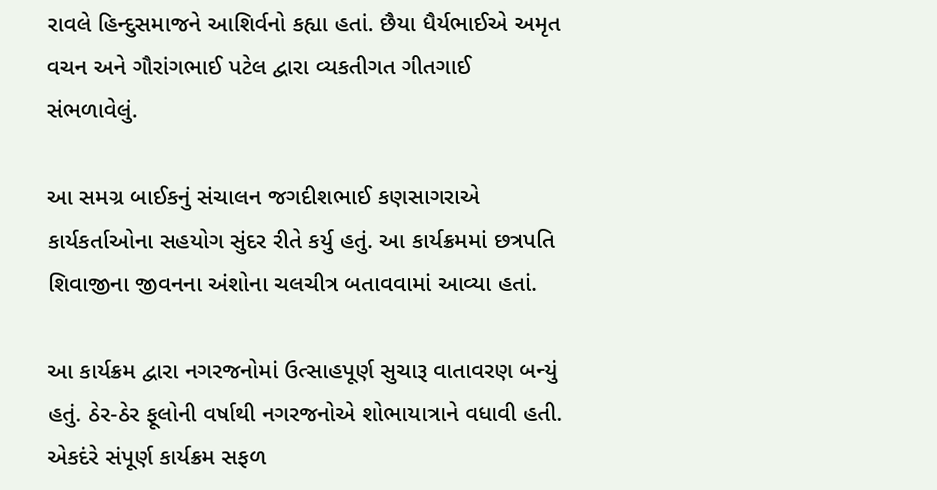રાવલે હિન્દુસમાજને આશિર્વનો કહ્યા હતાં. છૈયા ધૈર્યભાઈએ અમૃત વચન અને ગૌરાંગભાઈ પટેલ દ્વારા વ્યકતીગત ગીતગાઈ સંભળાવેલું.

આ સમગ્ર બાઈકનું સંચાલન જગદીશભાઈ કણસાગરાએ કાર્યકર્તાઓના સહયોગ સુંદર રીતે કર્યુ હતું. આ કાર્યક્રમમાં છત્રપતિ શિવાજીના જીવનના અંશોના ચલચીત્ર બતાવવામાં આવ્યા હતાં.

આ કાર્યક્રમ દ્વારા નગરજનોમાં ઉત્સાહપૂર્ણ સુચારૂ વાતાવરણ બન્યું હતું. ઠેર-ઠેર ફૂલોની વર્ષાથી નગરજનોએ શોભાયાત્રાને વધાવી હતી. એકદંરે સંપૂર્ણ કાર્યક્રમ સફળ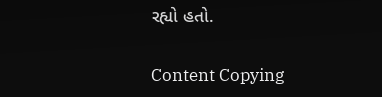રહ્યો હતો.

Content Copying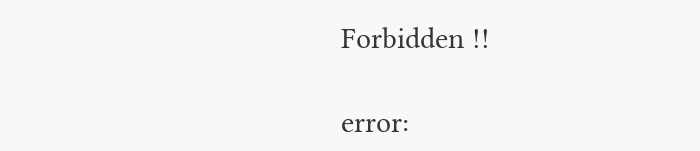Forbidden !!

error: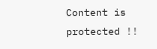Content is protected !!